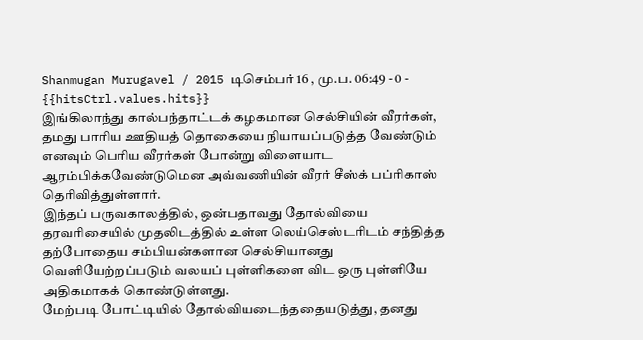Shanmugan Murugavel / 2015 டிசெம்பர் 16 , மு.ப. 06:49 - 0 - {{hitsCtrl.values.hits}}
இங்கிலாந்து கால்பந்தாட்டக் கழகமான செல்சியின் வீரர்கள், தமது பாரிய ஊதியத் தொகையை நியாயப்படுத்த வேண்டும் எனவும் பெரிய வீரர்கள் போன்று விளையாட ஆரம்பிக்கவேண்டுமென அவ்வணியின் வீரர் சீஸ்க் பப்ரிகாஸ் தெரிவித்துள்ளார்.
இந்தப் பருவகாலத்தில், ஒன்பதாவது தோல்வியை தரவரிசையில் முதலிடத்தில் உள்ள லெய்செஸ்டரிடம் சந்தித்த தற்போதைய சம்பியன்களான செல்சியானது வெளியேற்றப்படும் வலயப் புள்ளிகளை விட ஒரு புள்ளியே அதிகமாகக் கொண்டுள்ளது.
மேற்படி போட்டியில் தோல்வியடைந்ததையடுத்து, தனது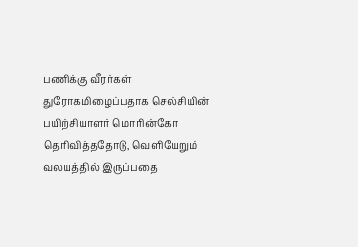பணிக்கு வீரர்கள் துரோகமிழைப்பதாக செல்சியின் பயிற்சியாளர் மொரின்கோ தெரிவித்ததோடு, வெளியேறும் வலயத்தில் இருப்பதை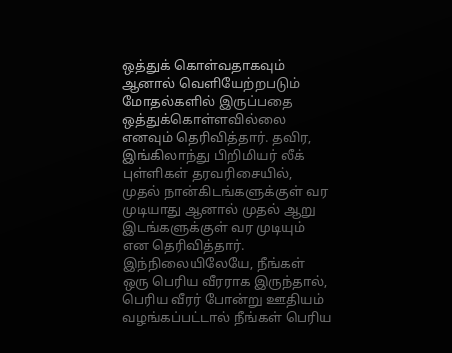ஒத்துக் கொள்வதாகவும் ஆனால் வெளியேற்றபடும் மோதல்களில் இருப்பதை ஒத்துக்கொள்ளவில்லை எனவும் தெரிவித்தார். தவிர, இங்கிலாந்து பிறிமியர் லீக் புள்ளிகள் தரவரிசையில், முதல் நான்கிடங்களுக்குள் வர முடியாது ஆனால் முதல் ஆறு இடங்களுக்குள் வர முடியும் என தெரிவித்தார்.
இந்நிலையிலேயே, நீங்கள் ஒரு பெரிய வீரராக இருந்தால், பெரிய வீரர் போன்று ஊதியம் வழங்கப்பட்டால் நீங்கள் பெரிய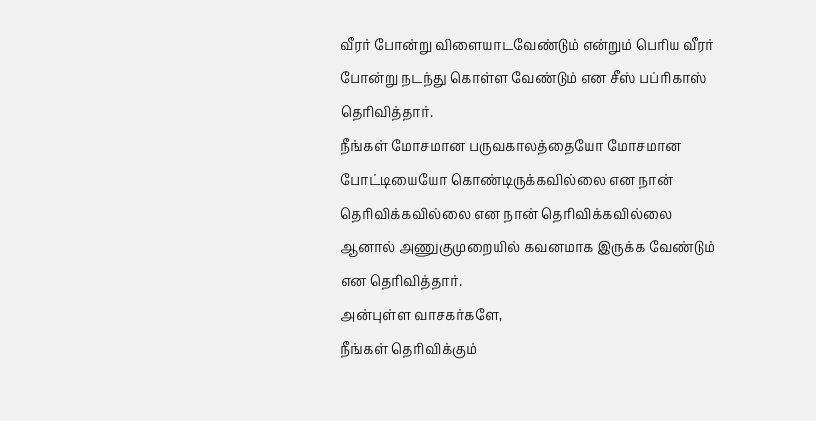வீரர் போன்று விளையாடவேண்டும் என்றும் பெரிய வீரர் போன்று நடந்து கொள்ள வேண்டும் என சீஸ் பப்ரிகாஸ் தெரிவித்தார்.
நீங்கள் மோசமான பருவகாலத்தையோ மோசமான போட்டியையோ கொண்டிருக்கவில்லை என நான் தெரிவிக்கவில்லை என நான் தெரிவிக்கவில்லை ஆனால் அணுகுமுறையில் கவனமாக இருக்க வேண்டும் என தெரிவித்தார்.
அன்புள்ள வாசகர்களே,
நீங்கள் தெரிவிக்கும்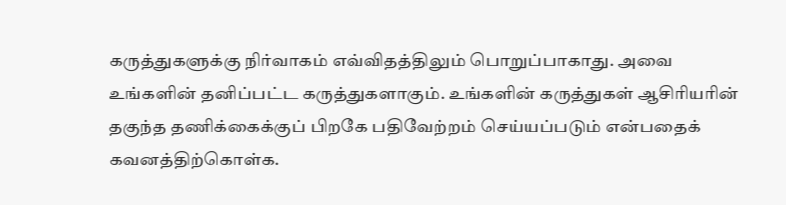கருத்துகளுக்கு நிர்வாகம் எவ்விதத்திலும் பொறுப்பாகாது. அவை உங்களின் தனிப்பட்ட கருத்துகளாகும். உங்களின் கருத்துகள் ஆசிரியரின் தகுந்த தணிக்கைக்குப் பிறகே பதிவேற்றம் செய்யப்படும் என்பதைக் கவனத்திற்கொள்க.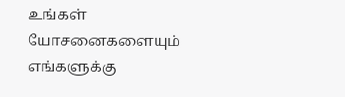உங்கள் யோசனைகளையும் எங்களுக்கு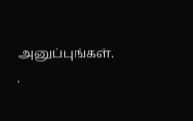அனுப்புங்கள். .